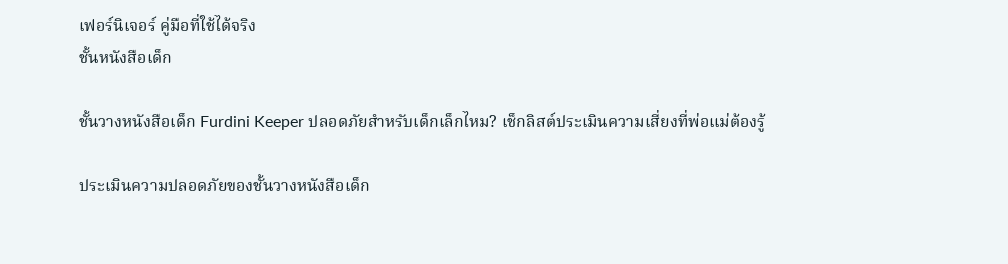เฟอร์นิเจอร์ คู่มือที่ใช้ได้จริง
ชั้นหนังสือเด็ก

ชั้นวางหนังสือเด็ก Furdini Keeper ปลอดภัยสำหรับเด็กเล็กไหม? เช็กลิสต์ประเมินความเสี่ยงที่พ่อแม่ต้องรู้

ประเมินความปลอดภัยของชั้นวางหนังสือเด็ก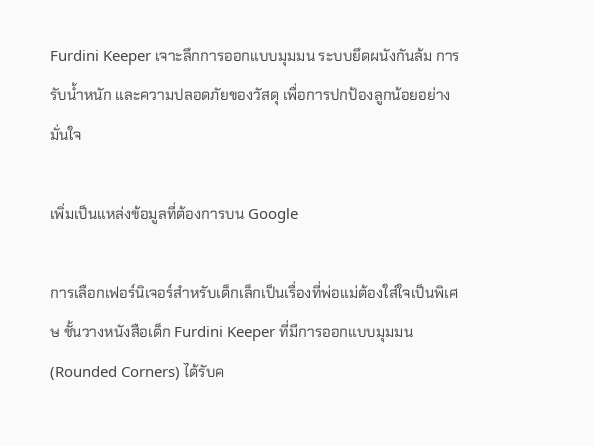Furdini Keeper เจาะลึกการออกแบบมุมมน ระบบยึดผนังกันล้ม การรับน้ำหนัก และความปลอดภัยของวัสดุ เพื่อการปกป้องลูกน้อยอย่างมั่นใจ

เพิ่มเป็นแหล่งข้อมูลที่ต้องการบน Google

การเลือกเฟอร์นิเจอร์สำหรับเด็กเล็กเป็นเรื่องที่พ่อแม่ต้องใส่ใจเป็นพิเศษ ชั้นวางหนังสือเด็ก Furdini Keeper ที่มีการออกแบบมุมมน (Rounded Corners) ได้รับค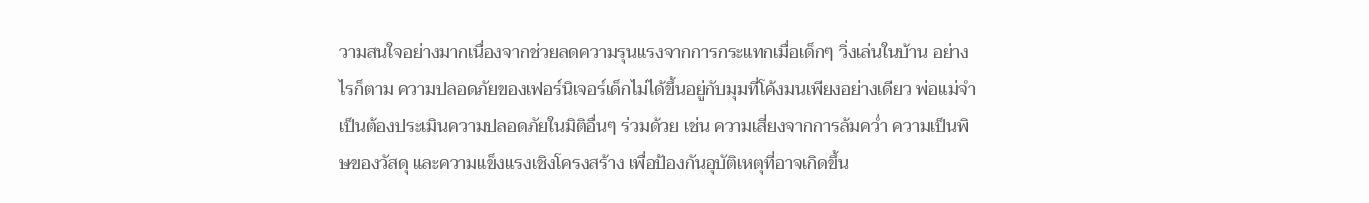วามสนใจอย่างมากเนื่องจากช่วยลดความรุนแรงจากการกระแทกเมื่อเด็กๆ วิ่งเล่นในบ้าน อย่างไรก็ตาม ความปลอดภัยของเฟอร์นิเจอร์เด็กไม่ได้ขึ้นอยู่กับมุมที่โค้งมนเพียงอย่างเดียว พ่อแม่จำเป็นต้องประเมินความปลอดภัยในมิติอื่นๆ ร่วมด้วย เช่น ความเสี่ยงจากการล้มคว่ำ ความเป็นพิษของวัสดุ และความแข็งแรงเชิงโครงสร้าง เพื่อป้องกันอุบัติเหตุที่อาจเกิดขึ้น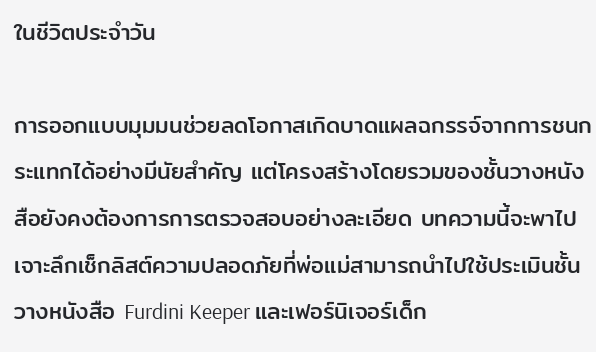ในชีวิตประจำวัน

การออกแบบมุมมนช่วยลดโอกาสเกิดบาดแผลฉกรรจ์จากการชนกระแทกได้อย่างมีนัยสำคัญ แต่โครงสร้างโดยรวมของชั้นวางหนังสือยังคงต้องการการตรวจสอบอย่างละเอียด บทความนี้จะพาไปเจาะลึกเช็กลิสต์ความปลอดภัยที่พ่อแม่สามารถนำไปใช้ประเมินชั้นวางหนังสือ Furdini Keeper และเฟอร์นิเจอร์เด็ก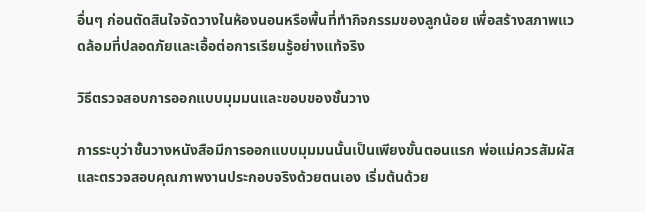อื่นๆ ก่อนตัดสินใจจัดวางในห้องนอนหรือพื้นที่ทำกิจกรรมของลูกน้อย เพื่อสร้างสภาพแวดล้อมที่ปลอดภัยและเอื้อต่อการเรียนรู้อย่างแท้จริง

วิธีตรวจสอบการออกแบบมุมมนและขอบของชั้นวาง

การระบุว่าชั้นวางหนังสือมีการออกแบบมุมมนนั้นเป็นเพียงขั้นตอนแรก พ่อแม่ควรสัมผัสและตรวจสอบคุณภาพงานประกอบจริงด้วยตนเอง เริ่มต้นด้วย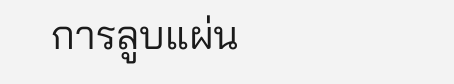การลูบแผ่น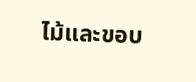ไม้และขอบ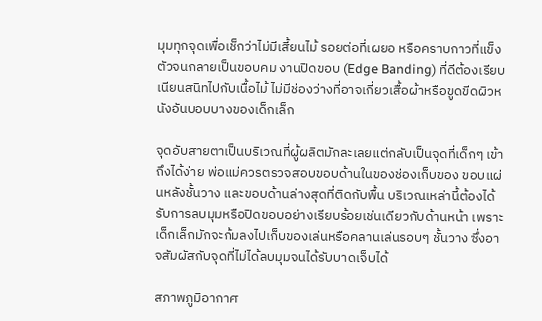มุมทุกจุดเพื่อเช็กว่าไม่มีเสี้ยนไม้ รอยต่อที่เผยอ หรือคราบกาวที่แข็งตัวจนกลายเป็นขอบคม งานปิดขอบ (Edge Banding) ที่ดีต้องเรียบเนียนสนิทไปกับเนื้อไม้ ไม่มีช่องว่างที่อาจเกี่ยวเสื้อผ้าหรือขูดขีดผิวหนังอันบอบบางของเด็กเล็ก

จุดอับสายตาเป็นบริเวณที่ผู้ผลิตมักละเลยแต่กลับเป็นจุดที่เด็กๆ เข้าถึงได้ง่าย พ่อแม่ควรตรวจสอบขอบด้านในของช่องเก็บของ ขอบแผ่นหลังชั้นวาง และขอบด้านล่างสุดที่ติดกับพื้น บริเวณเหล่านี้ต้องได้รับการลบมุมหรือปิดขอบอย่างเรียบร้อยเช่นเดียวกับด้านหน้า เพราะเด็กเล็กมักจะก้มลงไปเก็บของเล่นหรือคลานเล่นรอบๆ ชั้นวาง ซึ่งอาจสัมผัสกับจุดที่ไม่ได้ลบมุมจนได้รับบาดเจ็บได้

สภาพภูมิอากาศ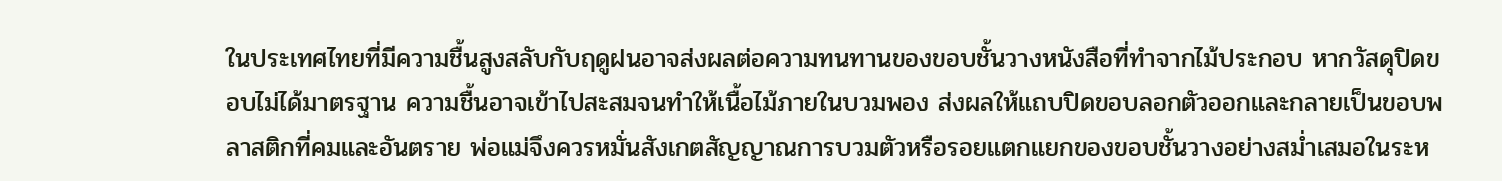ในประเทศไทยที่มีความชื้นสูงสลับกับฤดูฝนอาจส่งผลต่อความทนทานของขอบชั้นวางหนังสือที่ทำจากไม้ประกอบ หากวัสดุปิดขอบไม่ได้มาตรฐาน ความชื้นอาจเข้าไปสะสมจนทำให้เนื้อไม้ภายในบวมพอง ส่งผลให้แถบปิดขอบลอกตัวออกและกลายเป็นขอบพลาสติกที่คมและอันตราย พ่อแม่จึงควรหมั่นสังเกตสัญญาณการบวมตัวหรือรอยแตกแยกของขอบชั้นวางอย่างสม่ำเสมอในระห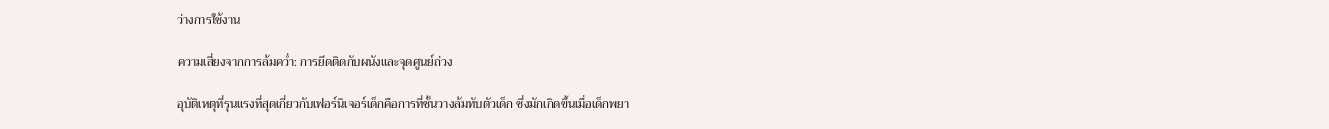ว่างการใช้งาน

ความเสี่ยงจากการล้มคว่ำ: การยึดติดกับผนังและจุดศูนย์ถ่วง

อุบัติเหตุที่รุนแรงที่สุดเกี่ยวกับเฟอร์นิเจอร์เด็กคือการที่ชั้นวางล้มทับตัวเด็ก ซึ่งมักเกิดขึ้นเมื่อเด็กพยา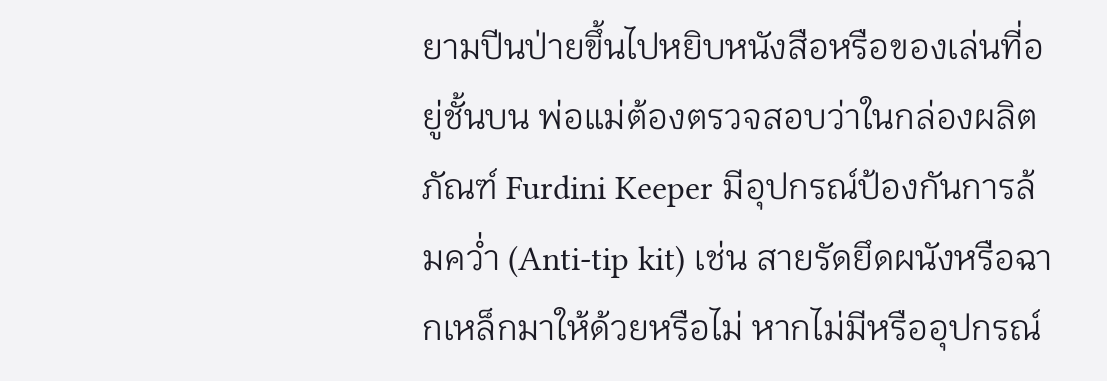ยามปีนป่ายขึ้นไปหยิบหนังสือหรือของเล่นที่อยู่ชั้นบน พ่อแม่ต้องตรวจสอบว่าในกล่องผลิตภัณฑ์ Furdini Keeper มีอุปกรณ์ป้องกันการล้มคว่ำ (Anti-tip kit) เช่น สายรัดยึดผนังหรือฉากเหล็กมาให้ด้วยหรือไม่ หากไม่มีหรืออุปกรณ์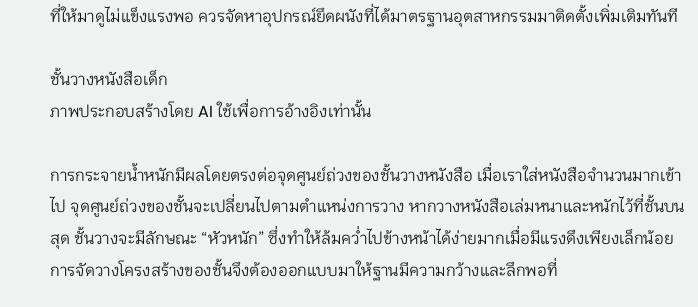ที่ให้มาดูไม่แข็งแรงพอ ควรจัดหาอุปกรณ์ยึดผนังที่ได้มาตรฐานอุตสาหกรรมมาติดตั้งเพิ่มเติมทันที

ชั้นวางหนังสือเด็ก
ภาพประกอบสร้างโดย AI ใช้เพื่อการอ้างอิงเท่านั้น

การกระจายน้ำหนักมีผลโดยตรงต่อจุดศูนย์ถ่วงของชั้นวางหนังสือ เมื่อเราใส่หนังสือจำนวนมากเข้าไป จุดศูนย์ถ่วงของชั้นจะเปลี่ยนไปตามตำแหน่งการวาง หากวางหนังสือเล่มหนาและหนักไว้ที่ชั้นบนสุด ชั้นวางจะมีลักษณะ “หัวหนัก” ซึ่งทำให้ล้มคว่ำไปข้างหน้าได้ง่ายมากเมื่อมีแรงดึงเพียงเล็กน้อย การจัดวางโครงสร้างของชั้นจึงต้องออกแบบมาให้ฐานมีความกว้างและลึกพอที่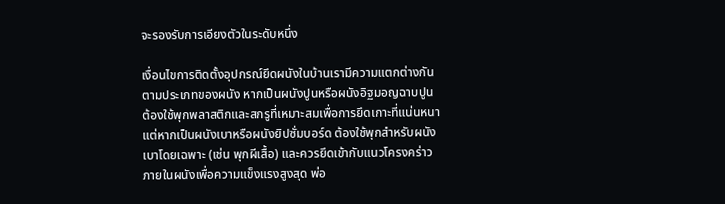จะรองรับการเอียงตัวในระดับหนึ่ง

เงื่อนไขการติดตั้งอุปกรณ์ยึดผนังในบ้านเรามีความแตกต่างกันตามประเภทของผนัง หากเป็นผนังปูนหรือผนังอิฐมอญฉาบปูน ต้องใช้พุกพลาสติกและสกรูที่เหมาะสมเพื่อการยึดเกาะที่แน่นหนา แต่หากเป็นผนังเบาหรือผนังยิปซั่มบอร์ด ต้องใช้พุกสำหรับผนังเบาโดยเฉพาะ (เช่น พุกผีเสื้อ) และควรยึดเข้ากับแนวโครงคร่าวภายในผนังเพื่อความแข็งแรงสูงสุด พ่อ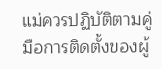แม่ควรปฏิบัติตามคู่มือการติดตั้งของผู้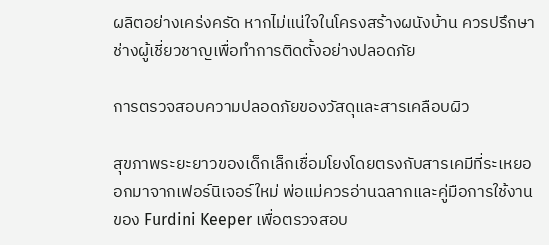ผลิตอย่างเคร่งครัด หากไม่แน่ใจในโครงสร้างผนังบ้าน ควรปรึกษาช่างผู้เชี่ยวชาญเพื่อทำการติดตั้งอย่างปลอดภัย

การตรวจสอบความปลอดภัยของวัสดุและสารเคลือบผิว

สุขภาพระยะยาวของเด็กเล็กเชื่อมโยงโดยตรงกับสารเคมีที่ระเหยออกมาจากเฟอร์นิเจอร์ใหม่ พ่อแม่ควรอ่านฉลากและคู่มือการใช้งานของ Furdini Keeper เพื่อตรวจสอบ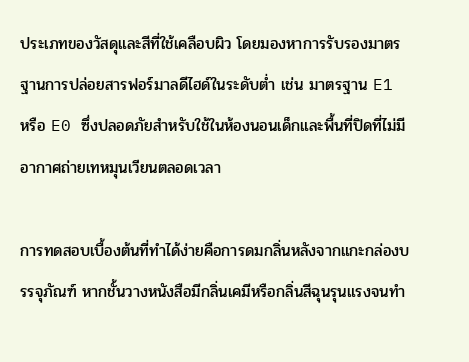ประเภทของวัสดุและสีที่ใช้เคลือบผิว โดยมองหาการรับรองมาตรฐานการปล่อยสารฟอร์มาลดีไฮด์ในระดับต่ำ เช่น มาตรฐาน E1 หรือ E0 ซึ่งปลอดภัยสำหรับใช้ในห้องนอนเด็กและพื้นที่ปิดที่ไม่มีอากาศถ่ายเทหมุนเวียนตลอดเวลา

การทดสอบเบื้องต้นที่ทำได้ง่ายคือการดมกลิ่นหลังจากแกะกล่องบรรจุภัณฑ์ หากชั้นวางหนังสือมีกลิ่นเคมีหรือกลิ่นสีฉุนรุนแรงจนทำ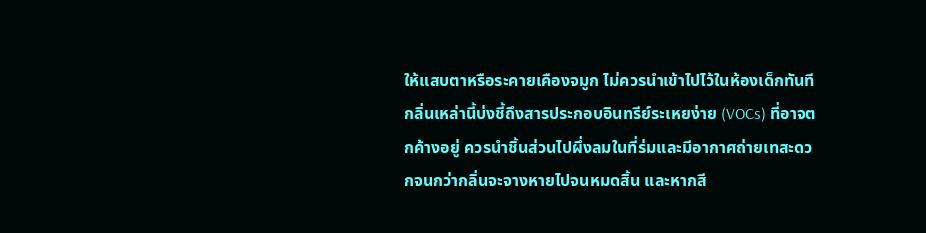ให้แสบตาหรือระคายเคืองจมูก ไม่ควรนำเข้าไปไว้ในห้องเด็กทันที กลิ่นเหล่านี้บ่งชี้ถึงสารประกอบอินทรีย์ระเหยง่าย (VOCs) ที่อาจตกค้างอยู่ ควรนำชิ้นส่วนไปผึ่งลมในที่ร่มและมีอากาศถ่ายเทสะดวกจนกว่ากลิ่นจะจางหายไปจนหมดสิ้น และหากสี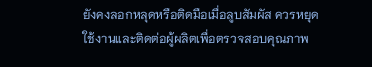ยังคงลอกหลุดหรือติดมือเมื่อลูบสัมผัส ควรหยุดใช้งานและติดต่อผู้ผลิตเพื่อตรวจสอบคุณภาพ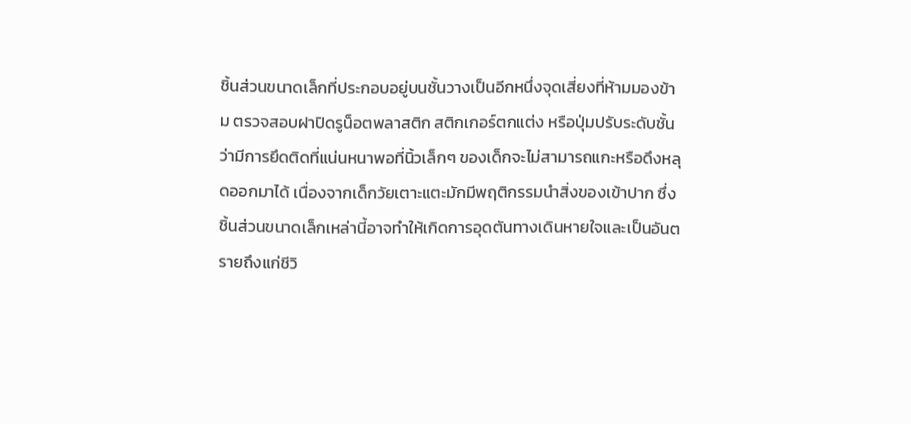ชิ้นส่วนขนาดเล็กที่ประกอบอยู่บนชั้นวางเป็นอีกหนึ่งจุดเสี่ยงที่ห้ามมองข้าม ตรวจสอบฝาปิดรูน็อตพลาสติก สติกเกอร์ตกแต่ง หรือปุ่มปรับระดับชั้นว่ามีการยึดติดที่แน่นหนาพอที่นิ้วเล็กๆ ของเด็กจะไม่สามารถแกะหรือดึงหลุดออกมาได้ เนื่องจากเด็กวัยเตาะแตะมักมีพฤติกรรมนำสิ่งของเข้าปาก ซึ่งชิ้นส่วนขนาดเล็กเหล่านี้อาจทำให้เกิดการอุดตันทางเดินหายใจและเป็นอันตรายถึงแก่ชีวิ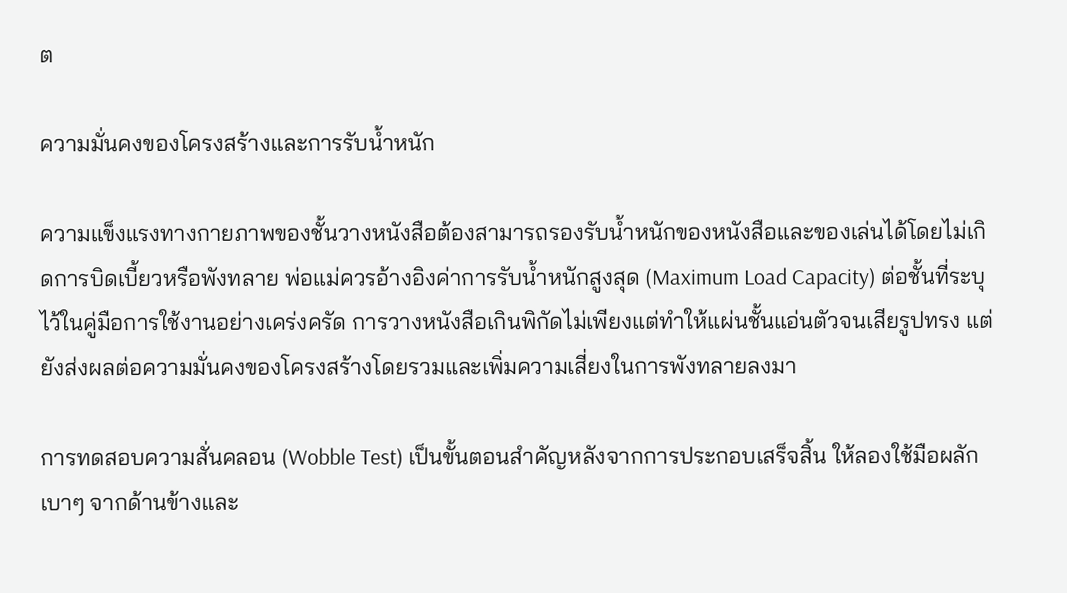ต

ความมั่นคงของโครงสร้างและการรับน้ำหนัก

ความแข็งแรงทางกายภาพของชั้นวางหนังสือต้องสามารถรองรับน้ำหนักของหนังสือและของเล่นได้โดยไม่เกิดการบิดเบี้ยวหรือพังทลาย พ่อแม่ควรอ้างอิงค่าการรับน้ำหนักสูงสุด (Maximum Load Capacity) ต่อชั้นที่ระบุไว้ในคู่มือการใช้งานอย่างเคร่งครัด การวางหนังสือเกินพิกัดไม่เพียงแต่ทำให้แผ่นชั้นแอ่นตัวจนเสียรูปทรง แต่ยังส่งผลต่อความมั่นคงของโครงสร้างโดยรวมและเพิ่มความเสี่ยงในการพังทลายลงมา

การทดสอบความสั่นคลอน (Wobble Test) เป็นขั้นตอนสำคัญหลังจากการประกอบเสร็จสิ้น ให้ลองใช้มือผลักเบาๆ จากด้านข้างและ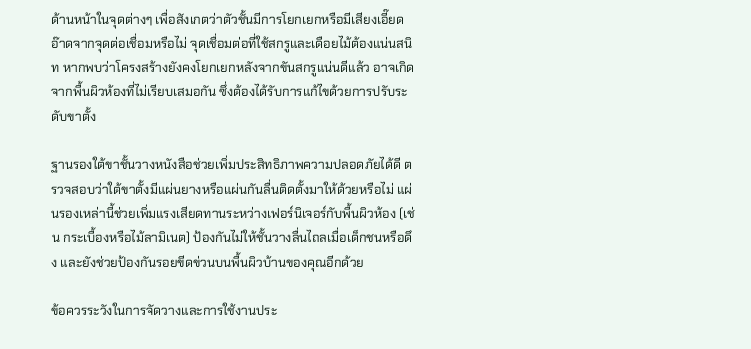ด้านหน้าในจุดต่างๆ เพื่อสังเกตว่าตัวชั้นมีการโยกเยกหรือมีเสียงเอี๊ยดอ๊าดจากจุดต่อเชื่อมหรือไม่ จุดเชื่อมต่อที่ใช้สกรูและเดือยไม้ต้องแน่นสนิท หากพบว่าโครงสร้างยังคงโยกเยกหลังจากขันสกรูแน่นดีแล้ว อาจเกิดจากพื้นผิวห้องที่ไม่เรียบเสมอกัน ซึ่งต้องได้รับการแก้ไขด้วยการปรับระดับขาตั้ง

ฐานรองใต้ขาชั้นวางหนังสือช่วยเพิ่มประสิทธิภาพความปลอดภัยได้ดี ตรวจสอบว่าใต้ขาตั้งมีแผ่นยางหรือแผ่นกันลื่นติดตั้งมาให้ด้วยหรือไม่ แผ่นรองเหล่านี้ช่วยเพิ่มแรงเสียดทานระหว่างเฟอร์นิเจอร์กับพื้นผิวห้อง (เช่น กระเบื้องหรือไม้ลามิเนต) ป้องกันไม่ให้ชั้นวางลื่นไถลเมื่อเด็กชนหรือดึง และยังช่วยป้องกันรอยขีดข่วนบนพื้นผิวบ้านของคุณอีกด้วย

ข้อควรระวังในการจัดวางและการใช้งานประ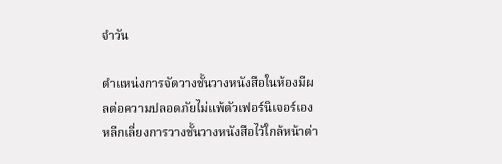จำวัน

ตำแหน่งการจัดวางชั้นวางหนังสือในห้องมีผลต่อความปลอดภัยไม่แพ้ตัวเฟอร์นิเจอร์เอง หลีกเลี่ยงการวางชั้นวางหนังสือไว้ใกล้หน้าต่า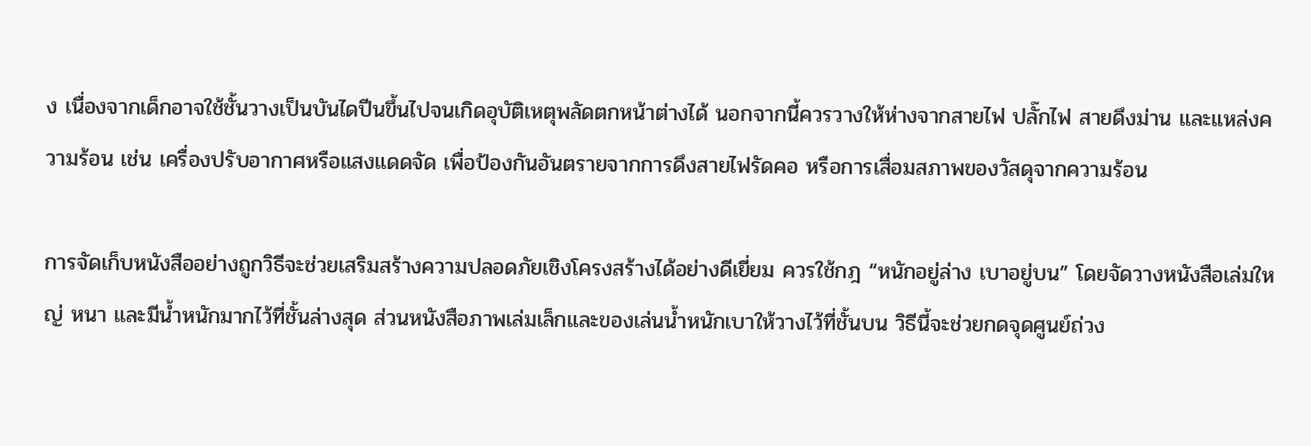ง เนื่องจากเด็กอาจใช้ชั้นวางเป็นบันไดปีนขึ้นไปจนเกิดอุบัติเหตุพลัดตกหน้าต่างได้ นอกจากนี้ควรวางให้ห่างจากสายไฟ ปลั๊กไฟ สายดึงม่าน และแหล่งความร้อน เช่น เครื่องปรับอากาศหรือแสงแดดจัด เพื่อป้องกันอันตรายจากการดึงสายไฟรัดคอ หรือการเสื่อมสภาพของวัสดุจากความร้อน

การจัดเก็บหนังสืออย่างถูกวิธีจะช่วยเสริมสร้างความปลอดภัยเชิงโครงสร้างได้อย่างดีเยี่ยม ควรใช้กฎ “หนักอยู่ล่าง เบาอยู่บน” โดยจัดวางหนังสือเล่มใหญ่ หนา และมีน้ำหนักมากไว้ที่ชั้นล่างสุด ส่วนหนังสือภาพเล่มเล็กและของเล่นน้ำหนักเบาให้วางไว้ที่ชั้นบน วิธีนี้จะช่วยกดจุดศูนย์ถ่วง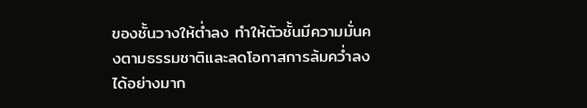ของชั้นวางให้ต่ำลง ทำให้ตัวชั้นมีความมั่นคงตามธรรมชาติและลดโอกาสการล้มคว่ำลงได้อย่างมาก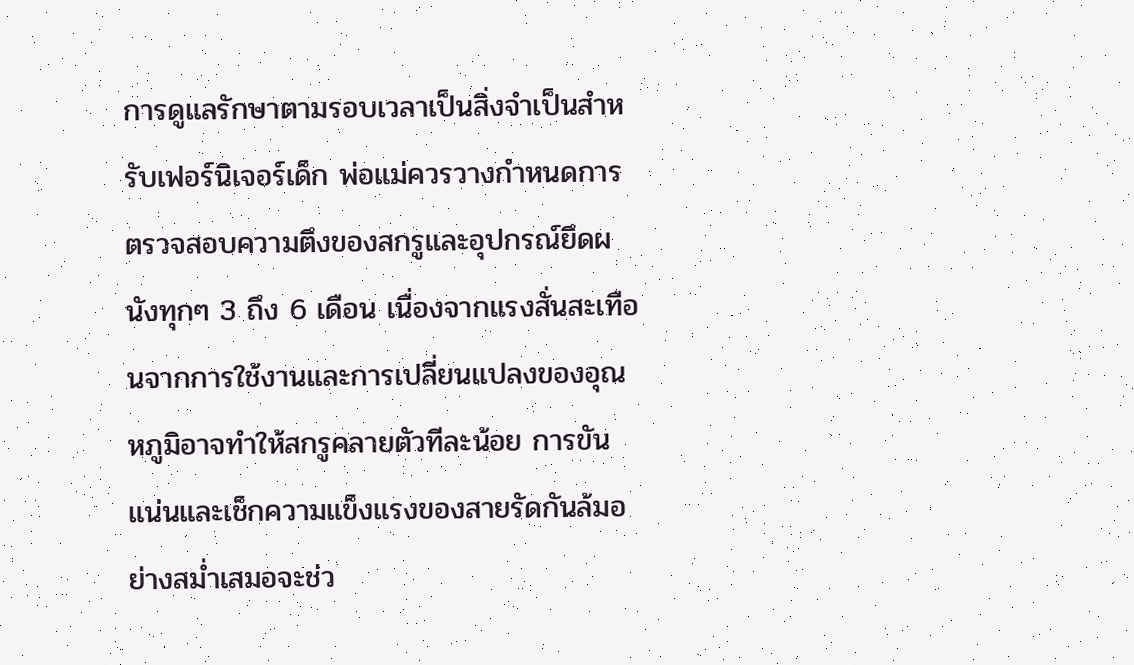การดูแลรักษาตามรอบเวลาเป็นสิ่งจำเป็นสำหรับเฟอร์นิเจอร์เด็ก พ่อแม่ควรวางกำหนดการตรวจสอบความตึงของสกรูและอุปกรณ์ยึดผนังทุกๆ 3 ถึง 6 เดือน เนื่องจากแรงสั่นสะเทือนจากการใช้งานและการเปลี่ยนแปลงของอุณหภูมิอาจทำให้สกรูคลายตัวทีละน้อย การขันแน่นและเช็กความแข็งแรงของสายรัดกันล้มอย่างสม่ำเสมอจะช่ว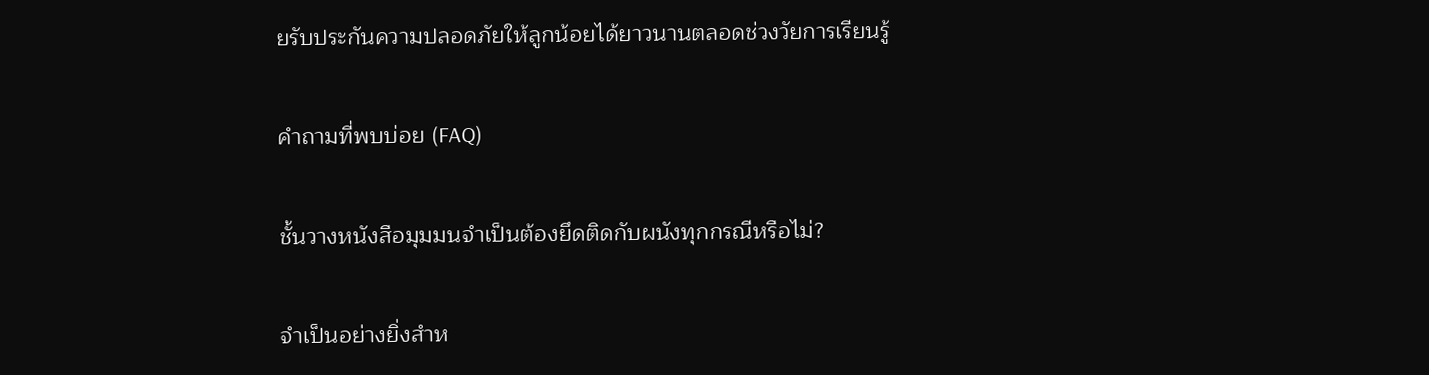ยรับประกันความปลอดภัยให้ลูกน้อยได้ยาวนานตลอดช่วงวัยการเรียนรู้

คำถามที่พบบ่อย (FAQ)

ชั้นวางหนังสือมุมมนจำเป็นต้องยึดติดกับผนังทุกกรณีหรือไม่?

จำเป็นอย่างยิ่งสำห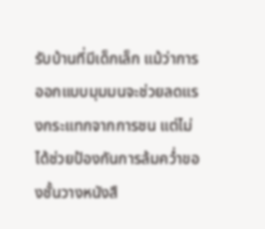รับบ้านที่มีเด็กเล็ก แม้ว่าการออกแบบมุมมนจะช่วยลดแรงกระแทกจากการชน แต่ไม่ได้ช่วยป้องกันการล้มคว่ำของชั้นวางหนังสื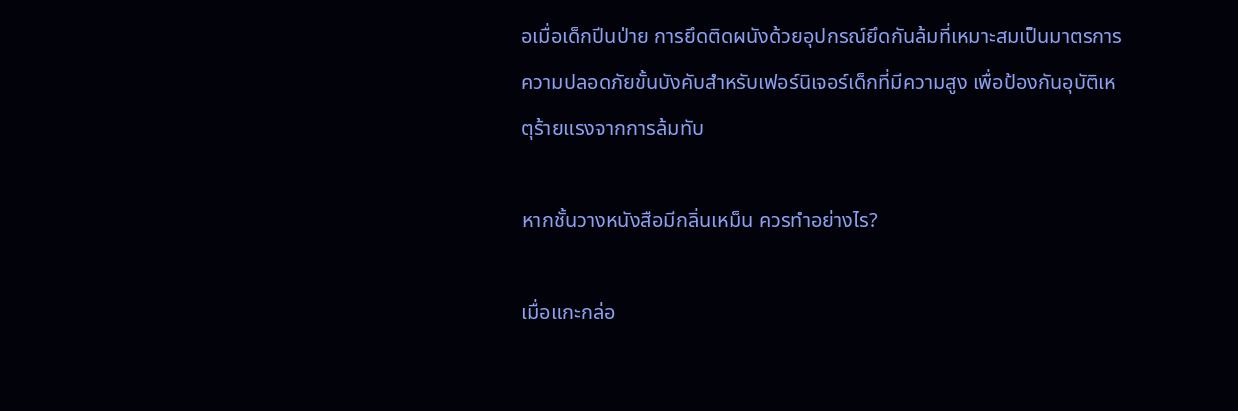อเมื่อเด็กปีนป่าย การยึดติดผนังด้วยอุปกรณ์ยึดกันล้มที่เหมาะสมเป็นมาตรการความปลอดภัยขั้นบังคับสำหรับเฟอร์นิเจอร์เด็กที่มีความสูง เพื่อป้องกันอุบัติเหตุร้ายแรงจากการล้มทับ

หากชั้นวางหนังสือมีกลิ่นเหม็น ควรทำอย่างไร?

เมื่อแกะกล่อ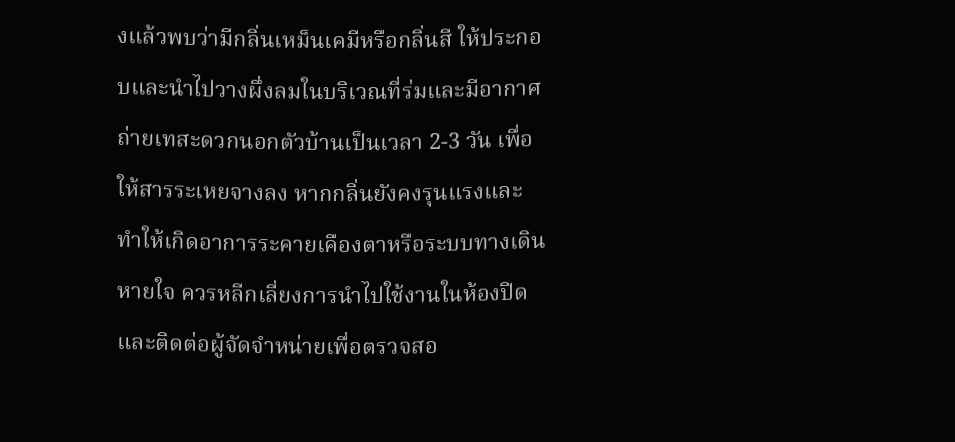งแล้วพบว่ามีกลิ่นเหม็นเคมีหรือกลิ่นสี ให้ประกอบและนำไปวางผึ่งลมในบริเวณที่ร่มและมีอากาศถ่ายเทสะดวกนอกตัวบ้านเป็นเวลา 2-3 วัน เพื่อให้สารระเหยจางลง หากกลิ่นยังคงรุนแรงและทำให้เกิดอาการระคายเคืองตาหรือระบบทางเดินหายใจ ควรหลีกเลี่ยงการนำไปใช้งานในห้องปิด และติดต่อผู้จัดจำหน่ายเพื่อตรวจสอ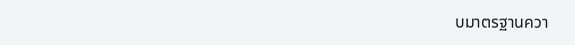บมาตรฐานควา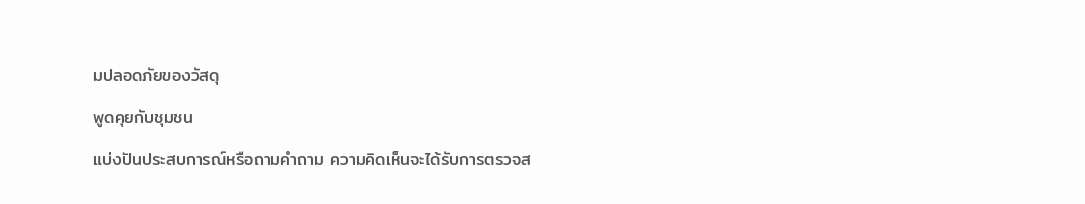มปลอดภัยของวัสดุ

พูดคุยกับชุมชน

แบ่งปันประสบการณ์หรือถามคำถาม ความคิดเห็นจะได้รับการตรวจส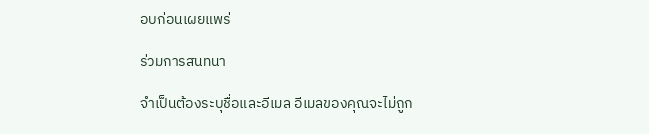อบก่อนเผยแพร่

ร่วมการสนทนา

จำเป็นต้องระบุชื่อและอีเมล อีเมลของคุณจะไม่ถูก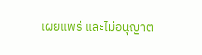เผยแพร่ และไม่อนุญาต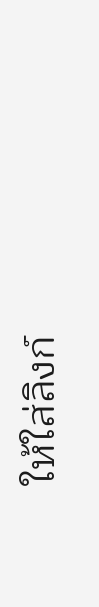ให้ใส่ลิงก์